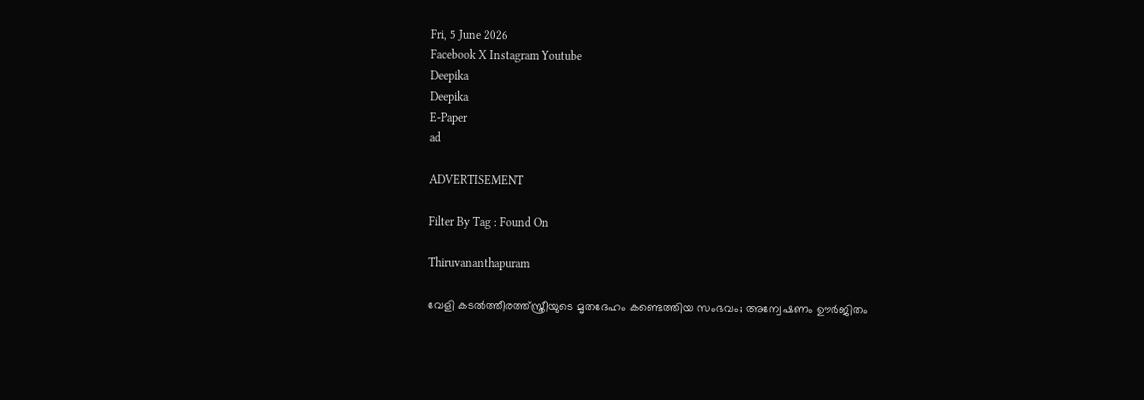Fri, 5 June 2026
Facebook X Instagram Youtube
Deepika
Deepika
E-Paper
ad

ADVERTISEMENT

Filter By Tag : Found On

Thiruvananthapuram

വേളി കടൽത്തീരത്ത്സ്ത്രീയുടെ മൃതദേഹം കണ്ടെത്തിയ സംഭവം; അന്വേഷണം ഊര്‍ജിതം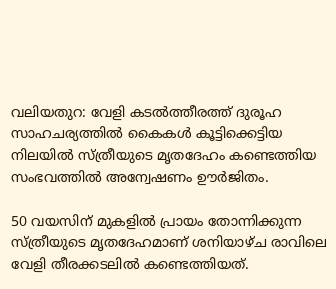വലിയതുറ: വേളി കടല്‍ത്തീരത്ത് ദുരൂഹ സാഹചര്യത്തില്‍ കൈകള്‍ കൂട്ടിക്കെട്ടിയ നിലയില്‍ സ്ത്രീയുടെ മൃതദേഹം കണ്ടെത്തിയ സംഭവത്തില്‍ അന്വേഷണം ഊര്‍ജിതം.

50 വയസിന് മുകളില്‍ പ്രായം തോന്നിക്കുന്ന സ്ത്രീയുടെ മൃതദേഹമാണ് ശനിയാഴ്ച രാവിലെ വേളി തീരക്കടലില്‍ കണ്ടെത്തിയത്.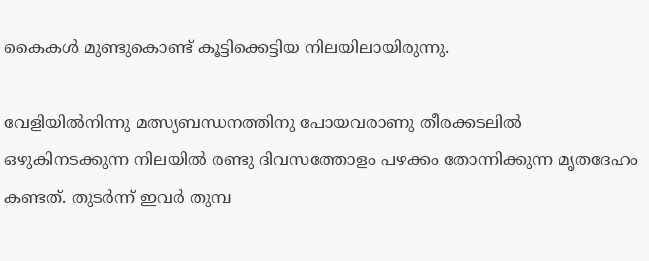കൈകള്‍ മുണ്ടുകൊണ്ട് കൂട്ടിക്കെട്ടിയ നിലയിലായിരുന്നു.

വേളിയില്‍നിന്നു മത്സ്യബന്ധനത്തിനു പോയവരാണു തീരക്കടലില്‍ ഒഴുകിനടക്കുന്ന നിലയില്‍ രണ്ടു ദിവസത്തോളം പഴക്കം തോന്നിക്കുന്ന മൃതദേഹം കണ്ടത്. തുടര്‍ന്ന് ഇവര്‍ തുമ്പ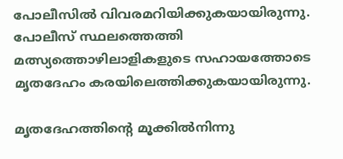പോലീസില്‍ വിവരമറിയിക്കുകയായിരുന്നു. പോലീസ് സ്ഥലത്തെത്തി മത്സ്യത്തൊഴിലാളികളുടെ സഹായത്തോടെ മൃതദേഹം കരയിലെത്തിക്കുകയായിരുന്നു.

മൃതദേഹത്തിന്‍റെ മൂക്കില്‍നിന്നു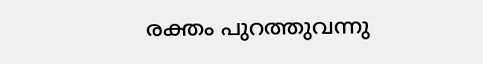രക്തം പുറത്തുവന്നു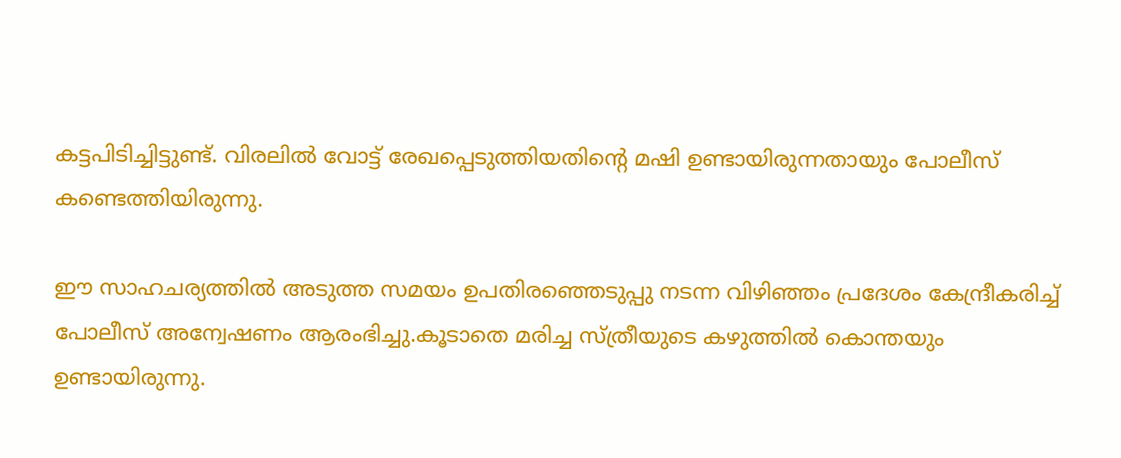കട്ടപിടിച്ചിട്ടുണ്ട്. വിരലില്‍ വോട്ട് രേഖപ്പെടുത്തിയതിന്‍റെ മഷി ഉണ്ടായിരുന്നതായും പോലീസ് കണ്ടെത്തിയിരുന്നു.

ഈ സാഹചര്യത്തില്‍ അടുത്ത സമയം ഉപതിരഞ്ഞെടുപ്പു നടന്ന വിഴിഞ്ഞം പ്രദേശം കേന്ദ്രീകരിച്ച് പോലീസ് അന്വേഷണം ആരംഭിച്ചു.കൂടാതെ മരിച്ച സ്ത്രീയുടെ കഴുത്തില്‍ കൊന്തയും ഉണ്ടായിരുന്നു.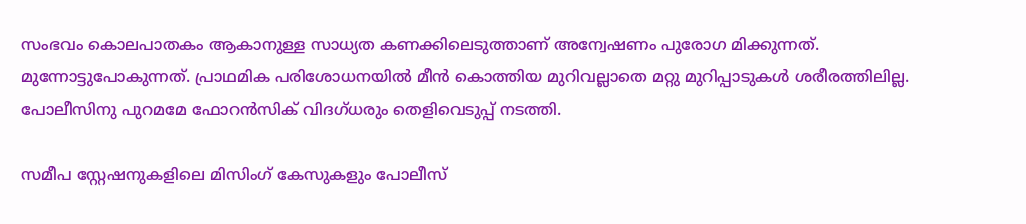സംഭവം കൊലപാതകം ആകാനുള്ള സാധ്യത കണക്കിലെടുത്താണ് അന്വേഷണം പുരോഗ മിക്കുന്നത്. മുന്നോട്ടുപോകുന്നത്. പ്രാഥമിക പരിശോധനയില്‍ മീന്‍ കൊത്തിയ മുറിവല്ലാതെ മറ്റു മുറിപ്പാടുകള്‍ ശരീരത്തിലില്ല. പോലീസിനു പുറമമേ ഫോറന്‍സിക് വിദഗ്ധരും തെളിവെടുപ്പ് നടത്തി.

സമീപ സ്റ്റേഷനുകളിലെ മിസിംഗ് കേസുകളും പോലീസ്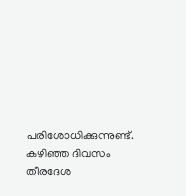പരിശോധിക്കുന്നുണ്ട്. കഴിഞ്ഞ ദിവസം തീരദേശ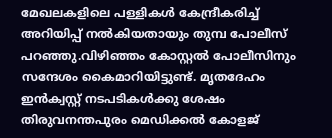മേഖലകളിലെ പള്ളികള്‍ കേന്ദ്രീകരിച്ച് അറിയിപ്പ് നല്‍കിയതായും തുമ്പ പോലീസ് പറഞ്ഞു.വിഴിഞ്ഞം കോസ്റ്റല്‍ പോലീസിനും സന്ദേശം കൈമാറിയിട്ടുണ്ട്. മൃതദേഹം ഇന്‍ക്വസ്റ്റ് നടപടികള്‍ക്കു ശേഷം തിരുവനന്തപുരം മെഡിക്കല്‍ കോളജ്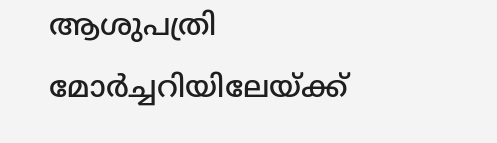ആശുപത്രി മോര്‍ച്ചറിയിലേയ്ക്ക്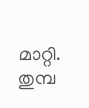മാറ്റി. തുമ്പ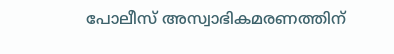പോലീസ് അസ്വാഭികമരണത്തിന്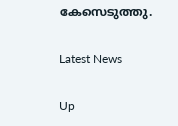കേസെടുത്തു.

Latest News

Up